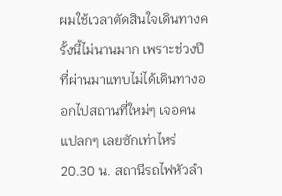ผมใช้เวลาตัดสินใจเดินทางครั้งนี้ไม่นานมาก เพราะช่วงปีที่ผ่านมาแทบไม่ได้เดินทางออกไปสถานที่ใหม่ๆ เจอคนแปลกๆ เลยซักเท่าไหร่
20.30 น. สถานีรถไฟหัวลำ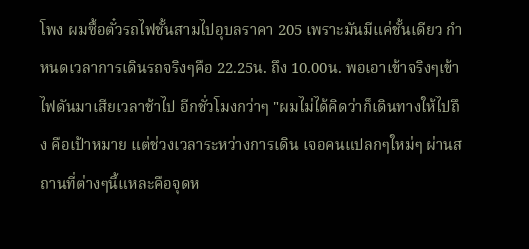โพง ผมซื้อตั๋วรถไฟชั้นสามไปอุบลราคา 205 เพราะมันมีแค่ชั้นเดียว กำหนดเวลาการเดินรถจริงๆคือ 22.25น. ถึง 10.00น. พอเอาเข้าจริงๆเข้าไฟดันมาเสียเวลาช้าไป อีกชั่วโมงกว่าๆ "ผมไม่ได้คิดว่าก็เดินทางให้ไปถึง คือเป้าหมาย แต่ช่วงเวลาระหว่างการเดิน เจอคนแปลกๆใหม่ๆ ผ่านสถานที่ต่างๆนี้แหละคือจุดห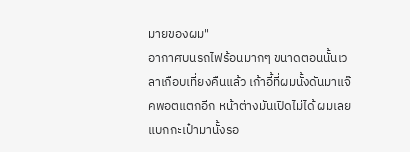มายของผม"
อากาศบนรถไฟร้อนมากๆ ขนาดตอนนั้นเวลาเกือบเที่ยงคืนแล้ว เก้าอี้ที่ผมนั้งดันมาแจ๊คพอตแตกอีก หน้าต่างมันเปิดไม่ได้ ผมเลยแบกกะเป๋ามานั้งรอ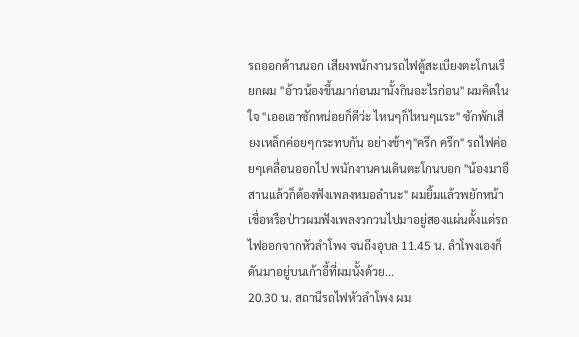รถออกด้านนอก เสียงพนักงานรถไฟตู้สะเบียงตะโกนเรียกผม "อ้าวน้องขึ้นมาก่อนมานั้งกินอะไรก่อน" ผมคิดในใจ "เออเอาซักหน่อยก็ดีว่ะ ไหนๆก็ไหนๆแระ" ซักพักเสียงเหล็กค่อยๆกระทบกัน อย่างช้าๆ"ครึก ครึก" รถไฟค่อยๆเคลื่อนออกไป พนักงานคนเดินตะโกนบอก "น้องมาอีสานแล้วก็ต้องฟังเพลงหมอลำนะ" ผมยิ้มแล้วพยักหน้า เชื่อหรือป่าวผมฟังเพลงวกวนไปมาอยู่สองแผ่นตั้งแต่รถไฟออกจากหัวลำโพง จนถึงอุบล 11.45 น. ลำโพงเองก็ดันมาอยู่บนเก้าอี้ที่ผมนั้งด้วย...
20.30 น. สถานีรถไฟหัวลำโพง ผม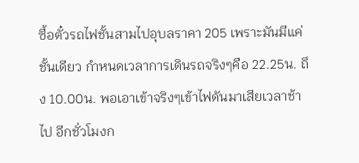ซื้อตั๋วรถไฟชั้นสามไปอุบลราคา 205 เพราะมันมีแค่ชั้นเดียว กำหนดเวลาการเดินรถจริงๆคือ 22.25น. ถึง 10.00น. พอเอาเข้าจริงๆเข้าไฟดันมาเสียเวลาช้าไป อีกชั่วโมงก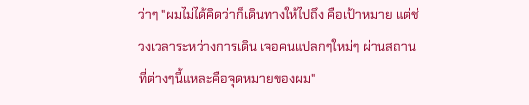ว่าๆ "ผมไม่ได้คิดว่าก็เดินทางให้ไปถึง คือเป้าหมาย แต่ช่วงเวลาระหว่างการเดิน เจอคนแปลกๆใหม่ๆ ผ่านสถานที่ต่างๆนี้แหละคือจุดหมายของผม"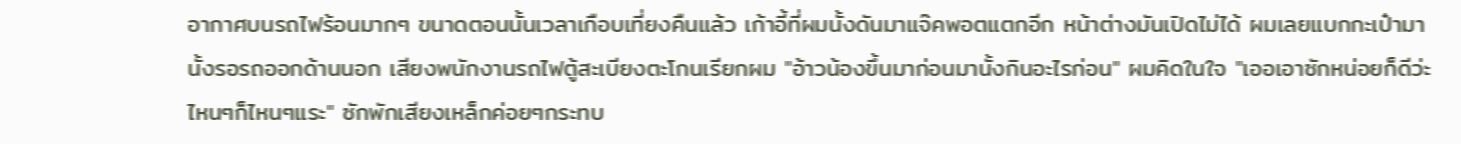อากาศบนรถไฟร้อนมากๆ ขนาดตอนนั้นเวลาเกือบเที่ยงคืนแล้ว เก้าอี้ที่ผมนั้งดันมาแจ๊คพอตแตกอีก หน้าต่างมันเปิดไม่ได้ ผมเลยแบกกะเป๋ามานั้งรอรถออกด้านนอก เสียงพนักงานรถไฟตู้สะเบียงตะโกนเรียกผม "อ้าวน้องขึ้นมาก่อนมานั้งกินอะไรก่อน" ผมคิดในใจ "เออเอาซักหน่อยก็ดีว่ะ ไหนๆก็ไหนๆแระ" ซักพักเสียงเหล็กค่อยๆกระทบ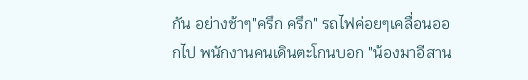กัน อย่างช้าๆ"ครึก ครึก" รถไฟค่อยๆเคลื่อนออกไป พนักงานคนเดินตะโกนบอก "น้องมาอีสาน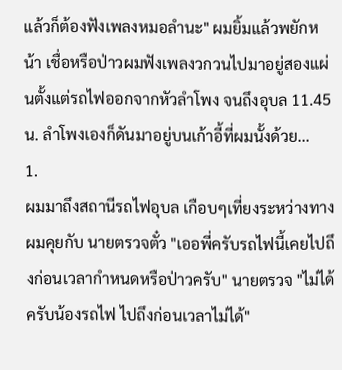แล้วก็ต้องฟังเพลงหมอลำนะ" ผมยิ้มแล้วพยักหน้า เชื่อหรือป่าวผมฟังเพลงวกวนไปมาอยู่สองแผ่นตั้งแต่รถไฟออกจากหัวลำโพง จนถึงอุบล 11.45 น. ลำโพงเองก็ดันมาอยู่บนเก้าอี้ที่ผมนั้งด้วย...
1.
ผมมาถึงสถานีรถไฟอุบล เกือบๆเที่ยงระหว่างทางผมคุยกับ นายตรวจตั๋ว "เออพี่ครับรถไฟนี้เคยไปถึงก่อนเวลากำหนดหรือป่าวครับ" นายตรวจ "ไม่ได้ครับน้องรถไฟ ไปถึงก่อนเวลาไม่ได้"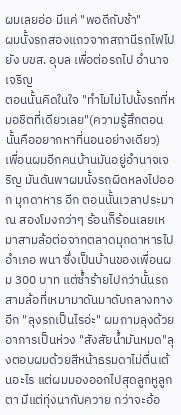ผมเลยอ่อ มีแค่ "พอดีกับช้า"
ผมนั้งรถสองแถวจากสถานีรถไฟไปยัง บขส. อุบล เพื่อต่อรถไป อำนาจเจริญ
ตอนนั้นคิดในใจ "ทำไมไม่ไปนั้งรถที่หมอชิตที่เดียวเลย"(ความรู้สึกตอนนั้นคืออยากหาที่นอนอย่างเดียว) เพื่อนผมอีกคนบ้านมันอยู่อำนาจเจริญ มันดันพาผมนั้งรถผิดหลงไปออก มุกดาหาร อีก ตอนนั้นเวลาประมาณ สองโมงกว่าๆ ร้อนก็ร้อนเลยเหมาสามล้อต่อจากตลาดมุกดาหารไป อำเภอ พนา ซึ่งเป็นบ้านของเพื่อนผม 300 บาท แต่ซ้ำร้ายไปกว่านั้นรถสามล้อที่เหมามาดันมาดับกลางทางอีก "ลุงรถเป็นไรอ่ะ" ผมถามลุงด้วยอาการเป็นห่วง "สังสัยน้ำมันหมด"ลุงตอบผมด้วยสีหน้าธรมดาไม่ตื่นเต้นอะไร แต่ผมมองออกไปสุดลูกหูลูกตา มีแต่ทุ่งนากับควาย กว่าจะอ้อ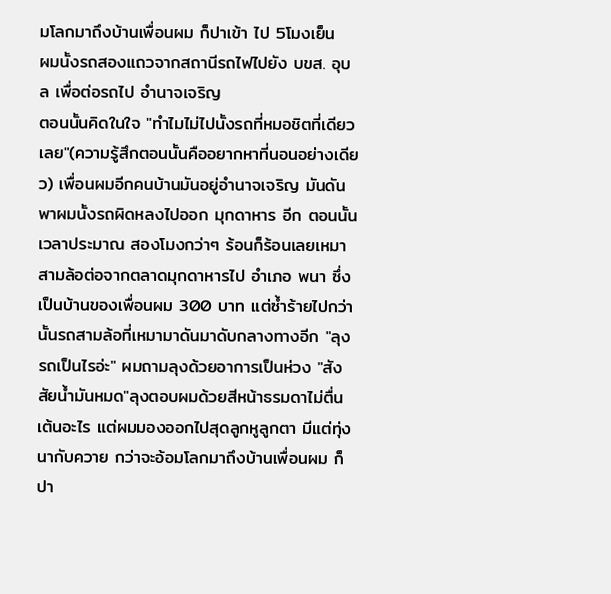มโลกมาถึงบ้านเพื่อนผม ก็ปาเข้า ไป 5โมงเย็น
ผมนั้งรถสองแถวจากสถานีรถไฟไปยัง บขส. อุบล เพื่อต่อรถไป อำนาจเจริญ
ตอนนั้นคิดในใจ "ทำไมไม่ไปนั้งรถที่หมอชิตที่เดียวเลย"(ความรู้สึกตอนนั้นคืออยากหาที่นอนอย่างเดียว) เพื่อนผมอีกคนบ้านมันอยู่อำนาจเจริญ มันดันพาผมนั้งรถผิดหลงไปออก มุกดาหาร อีก ตอนนั้นเวลาประมาณ สองโมงกว่าๆ ร้อนก็ร้อนเลยเหมาสามล้อต่อจากตลาดมุกดาหารไป อำเภอ พนา ซึ่งเป็นบ้านของเพื่อนผม 300 บาท แต่ซ้ำร้ายไปกว่านั้นรถสามล้อที่เหมามาดันมาดับกลางทางอีก "ลุงรถเป็นไรอ่ะ" ผมถามลุงด้วยอาการเป็นห่วง "สังสัยน้ำมันหมด"ลุงตอบผมด้วยสีหน้าธรมดาไม่ตื่นเต้นอะไร แต่ผมมองออกไปสุดลูกหูลูกตา มีแต่ทุ่งนากับควาย กว่าจะอ้อมโลกมาถึงบ้านเพื่อนผม ก็ปา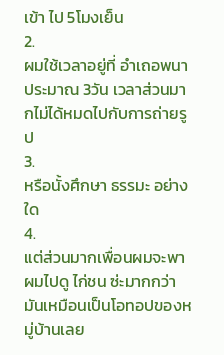เข้า ไป 5โมงเย็น
2.
ผมใช้เวลาอยู่ที่ อำเถอพนา ประมาณ 3วัน เวลาส่วนมากไม่ได้หมดไปกับการถ่ายรูป
3.
หรือนั้งศึกษา ธรรมะ อย่างใด
4.
แต่ส่วนมากเพื่อนผมจะพาผมไปดู ไก่ชน ซ่ะมากกว่า มันเหมือนเป็นโอทอปของหมู่บ้านเลย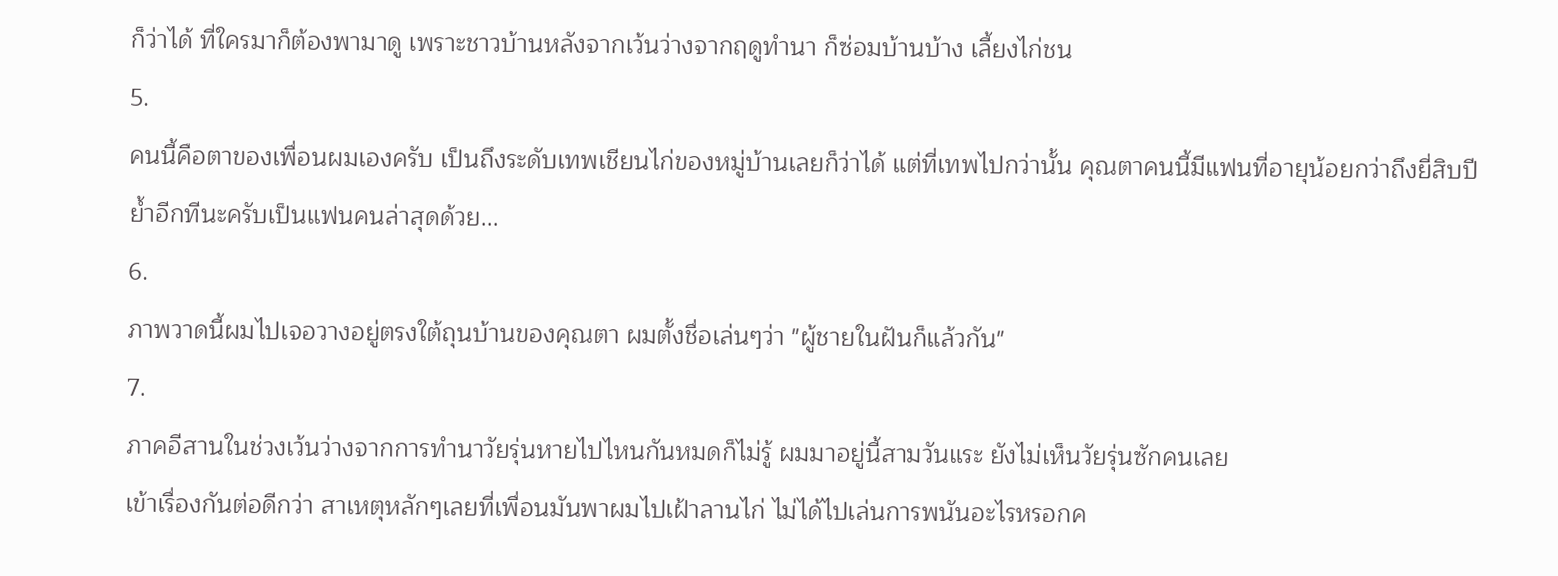ก็ว่าได้ ที่ใครมาก็ต้องพามาดู เพราะชาวบ้านหลังจากเว้นว่างจากฤดูทำนา ก็ซ่อมบ้านบ้าง เลี้ยงไก่ชน
5.
คนนี้คือตาของเพื่อนผมเองครับ เป็นถึงระดับเทพเชียนไก่ของหมู่บ้านเลยก็ว่าได้ แต่ที่เทพไปกว่านั้น คุณตาคนนี้มีแฟนที่อายุน้อยกว่าถึงยี่สิบปี ย้ำอีกทีนะครับเป็นแฟนคนล่าสุดด้วย...
6.
ภาพวาดนี้ผมไปเจอวางอยู่ตรงใต้ถุนบ้านของคุณตา ผมตั้งชื่อเล่นๆว่า "ผู้ชายในฝันก็แล้วกัน"
7.
ภาคอีสานในช่วงเว้นว่างจากการทำนาวัยรุ่นหายไปไหนกันหมดก็ไม่รู้ ผมมาอยู่นี้สามวันแระ ยังไม่เห็นวัยรุ่นซักคนเลย
เข้าเรื่องกันต่อดีกว่า สาเหตุหลักๆเลยที่เพื่อนมันพาผมไปเฝ้าลานไก่ ไม่ได้ไปเล่นการพนันอะไรหรอกค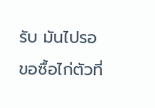รับ มันไปรอขอซื้อไก่ตัวที่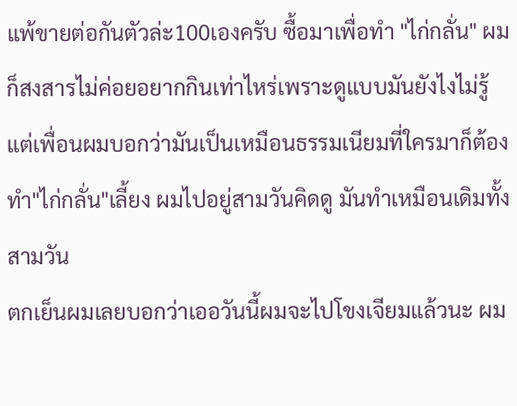แพ้ขายต่อกันตัวล่ะ100เองครับ ซื้อมาเพื่อทำ "ไก่กลั่น" ผมก็สงสารไม่ค่อยอยากกินเท่าไหร่เพราะดูแบบมันยังไงไม่รู้ แต่เพื่อนผมบอกว่ามันเป็นเหมือนธรรมเนียมที่ใครมาก็ต้องทำ"ไก่กลั่น"เลี้ยง ผมไปอยู่สามวันคิดดู มันทำเหมือนเดิมทั้งสามวัน
ตกเย็นผมเลยบอกว่าเออวันนี้ผมจะไปโขงเจียมแล้วนะ ผม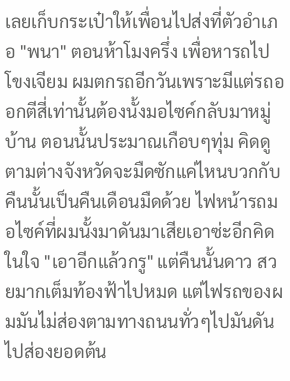เลยเก็บกระเป๋าให้เพื่อนไปส่งที่ตัวอำเภอ "พนา" ตอนห้าโมงครึ่ง เพื่อหารถไปโขงเจียม ผมตกรถอีกวันเพราะมีแต่รถออกตีสี่เท่านั้นต้องนั้งมอไซค์กลับมาหมู่บ้าน ตอนนั้นประมาณเกือบๆทุ่ม คิดดูตามต่างจังหวัดจะมืดซักแค่ไหนบวกกับคืนนั้นเป็นคืนเดือนมืดด้วย ไฟหน้ารถมอไซค์ที่ผมนั้งมาดันมาเสียเอาซ่ะอีกคิดในใจ "เอาอีกแล้วกรู" แต่คืนนั้นดาว สวยมากเต็มท้องฟ้าไปหมด แต่ไฟรถของผมมันไม่ส่องตามทางถนนทั่วๆไปมันดันไปส่องยอดต้น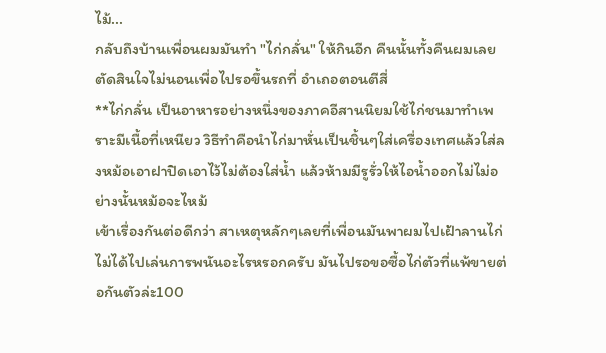ไม้...
กลับถึงบ้านเพื่อนผมมันทำ "ไก่กลั่น" ให้กินอีก คืนนั้นทั้งคืนผมเลยตัดสินใจไม่นอนเพื่อไปรอขึ้นรถที่ อำเถอตอนตีสี่
**ไก่กลั่น เป็นอาหารอย่างหนึ่งของภาคอีสานนิยมใช้ไก่ชนมาทำเพราะมีเนื้อที่เหนียว วิธีทำคือนำไก่มาหั่นเป็นชิ้นๆใส่เครื่องเทศแล้วใส่ลงหม้อเอาฝาปิดเอาไว้ไม่ต้องใส่น้ำ แล้วห้ามมีรูรั่วให้ไอน้ำออกไม่ไม่อย่างนั้นหม้อจะไหม้
เข้าเรื่องกันต่อดีกว่า สาเหตุหลักๆเลยที่เพื่อนมันพาผมไปเฝ้าลานไก่ ไม่ได้ไปเล่นการพนันอะไรหรอกครับ มันไปรอขอซื้อไก่ตัวที่แพ้ขายต่อกันตัวล่ะ100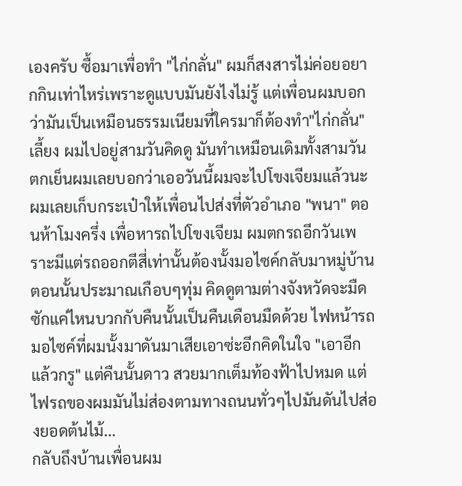เองครับ ซื้อมาเพื่อทำ "ไก่กลั่น" ผมก็สงสารไม่ค่อยอยากกินเท่าไหร่เพราะดูแบบมันยังไงไม่รู้ แต่เพื่อนผมบอกว่ามันเป็นเหมือนธรรมเนียมที่ใครมาก็ต้องทำ"ไก่กลั่น"เลี้ยง ผมไปอยู่สามวันคิดดู มันทำเหมือนเดิมทั้งสามวัน
ตกเย็นผมเลยบอกว่าเออวันนี้ผมจะไปโขงเจียมแล้วนะ ผมเลยเก็บกระเป๋าให้เพื่อนไปส่งที่ตัวอำเภอ "พนา" ตอนห้าโมงครึ่ง เพื่อหารถไปโขงเจียม ผมตกรถอีกวันเพราะมีแต่รถออกตีสี่เท่านั้นต้องนั้งมอไซค์กลับมาหมู่บ้าน ตอนนั้นประมาณเกือบๆทุ่ม คิดดูตามต่างจังหวัดจะมืดซักแค่ไหนบวกกับคืนนั้นเป็นคืนเดือนมืดด้วย ไฟหน้ารถมอไซค์ที่ผมนั้งมาดันมาเสียเอาซ่ะอีกคิดในใจ "เอาอีกแล้วกรู" แต่คืนนั้นดาว สวยมากเต็มท้องฟ้าไปหมด แต่ไฟรถของผมมันไม่ส่องตามทางถนนทั่วๆไปมันดันไปส่องยอดต้นไม้...
กลับถึงบ้านเพื่อนผม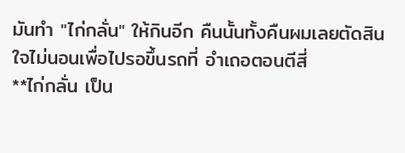มันทำ "ไก่กลั่น" ให้กินอีก คืนนั้นทั้งคืนผมเลยตัดสินใจไม่นอนเพื่อไปรอขึ้นรถที่ อำเถอตอนตีสี่
**ไก่กลั่น เป็น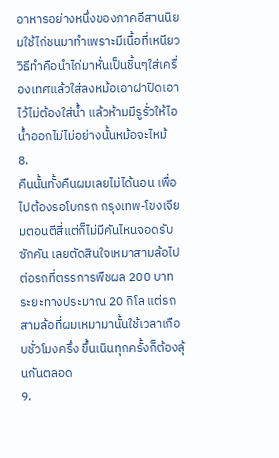อาหารอย่างหนึ่งของภาคอีสานนิยมใช้ไก่ชนมาทำเพราะมีเนื้อที่เหนียว วิธีทำคือนำไก่มาหั่นเป็นชิ้นๆใส่เครื่องเทศแล้วใส่ลงหม้อเอาฝาปิดเอาไว้ไม่ต้องใส่น้ำ แล้วห้ามมีรูรั่วให้ไอน้ำออกไม่ไม่อย่างนั้นหม้อจะไหม้
8.
คืนนั้นทั้งคืนผมเลยไม่ได้นอน เพื่อไปต้องรอโบกรถ กรุงเทพ-โขงเจียมตอนตีสี่แต่ก็ไม่มีคันไหนจอดรับซักคัน เลยตัดสินใจเหมาสามล้อไปต่อรถที่ตรรการพืชผล 200 บาท ระยะทางประมาณ 20 กิโล แต่รถสามล้อที่ผมเหมามานั้นใช้เวลาเกือบชั่วโมงครึ่ง ขึ้นเนินทุกครั้งก็ต้องลุ้นกันตลอด
9.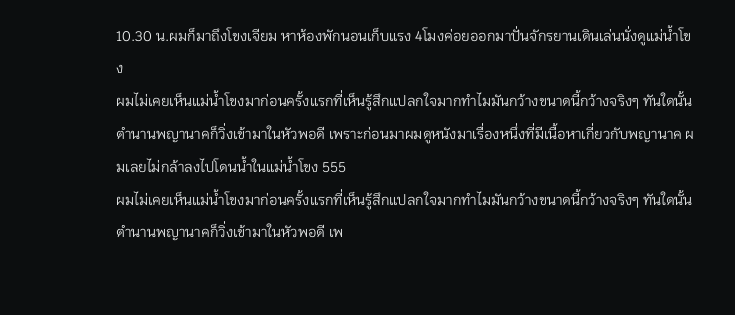10.30 น.ผมก็มาถึงโขงเจียม หาห้องพักนอนเก็บแรง 4โมงค่อยออกมาปั่นจักรยานเดินเล่นนั่งดูแม่น้ำโขง
ผมไม่เคยเห็นแม่น้ำโขงมาก่อนครั้งแรกที่เห็นรู้สึกแปลกใจมากทำไมมันกว้างขนาดนี้กว้างจริงๆ ทันใดนั้น ตำนานพญานาคก็วิ่งเข้ามาในหัวพอดี เพราะก่อนมาผมดูหนังมาเรื่องหนึ่งที่มีเนื้อหาเกี่ยวกับพญานาค ผมเลยไม่กล้าลงไปโดนน้ำในแม่น้ำโขง 555
ผมไม่เคยเห็นแม่น้ำโขงมาก่อนครั้งแรกที่เห็นรู้สึกแปลกใจมากทำไมมันกว้างขนาดนี้กว้างจริงๆ ทันใดนั้น ตำนานพญานาคก็วิ่งเข้ามาในหัวพอดี เพ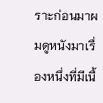ราะก่อนมาผมดูหนังมาเรื่องหนึ่งที่มีเนื้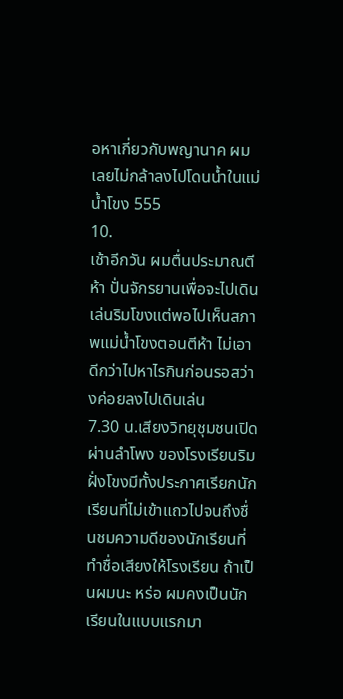อหาเกี่ยวกับพญานาค ผมเลยไม่กล้าลงไปโดนน้ำในแม่น้ำโขง 555
10.
เช้าอีกวัน ผมตื่นประมาณตีห้า ปั่นจักรยานเพื่อจะไปเดินเล่นริมโขงแต่พอไปเห็นสภาพแม่น้ำโขงตอนตีห้า ไม่เอาดีกว่าไปหาไรกินก่อนรอสว่างค่อยลงไปเดินเล่น
7.30 น.เสียงวิทยุชุมชนเปิดผ่านลำโพง ของโรงเรียนริมฝั่งโขงมีทั้งประกาศเรียกนักเรียนที่ไม่เข้าแถวไปจนถึงชื่นชมความดีของนักเรียนที่ทำชื่อเสียงให้โรงเรียน ถ้าเป็นผมนะ หร่อ ผมคงเป็นนักเรียนในแบบแรกมา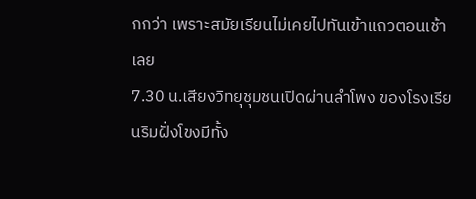กกว่า เพราะสมัยเรียนไม่เคยไปทันเข้าแถวตอนเช้าเลย
7.30 น.เสียงวิทยุชุมชนเปิดผ่านลำโพง ของโรงเรียนริมฝั่งโขงมีทั้ง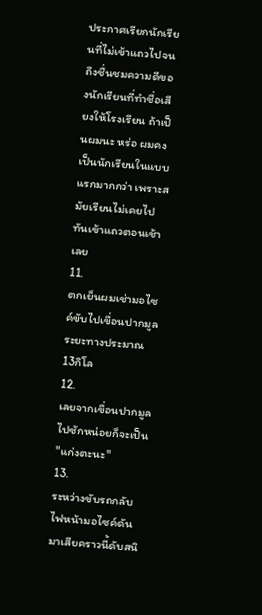ประกาศเรียกนักเรียนที่ไม่เข้าแถวไปจนถึงชื่นชมความดีของนักเรียนที่ทำชื่อเสียงให้โรงเรียน ถ้าเป็นผมนะ หร่อ ผมคงเป็นนักเรียนในแบบแรกมากกว่า เพราะสมัยเรียนไม่เคยไปทันเข้าแถวตอนเช้าเลย
11.
ตกเย็นผมเช่ามอไซค์ขับไปเขื่อนปากมูล ระยะทางประมาณ13กิโล
12.
เลยจากเขื่อนปากมูลไปซักหน่อยก็จะเป็น "แก่งตะนะ"
13.
ระหว่างขับรถกลับ ไฟหน้ามอไซค์ดันมาเสียคราวนี้ดับสนิ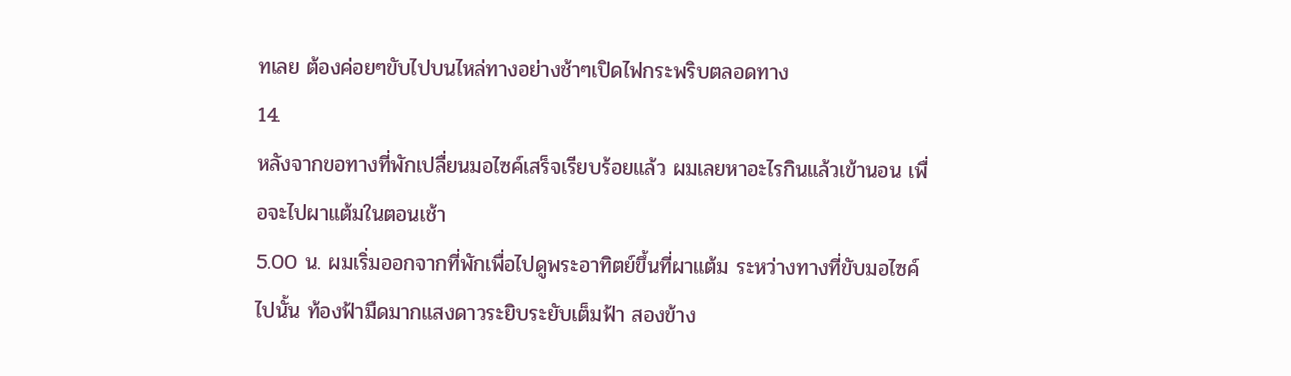ทเลย ต้องค่อยๆขับไปบนไหล่ทางอย่างช้าๆเปิดไฟกระพริบตลอดทาง
14.
หลังจากขอทางที่พักเปลื่ยนมอไซค์เสร็จเรียบร้อยแล้ว ผมเลยหาอะไรกินแล้วเข้านอน เพื่อจะไปผาแต้มในตอนเช้า
5.00 น. ผมเริ่มออกจากที่พักเพื่อไปดูพระอาทิตย์ขึ้นที่ผาแต้ม ระหว่างทางที่ขับมอไซค์ไปนั้น ท้องฟ้ามืดมากแสงดาวระยิบระยับเต็มฟ้า สองข้าง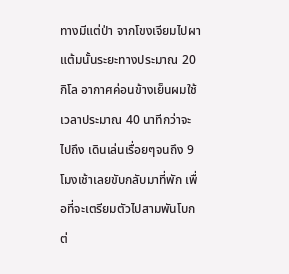ทางมีแต่ป่า จากโขงเจียมไปผาแต้มนั้นระยะทางประมาณ 20 กิโล อากาศค่อนข้างเย็นผมใช้เวลาประมาณ 40 นาทีกว่าจะไปถึง เดินเล่นเรื่อยๆจนถึง 9 โมงเช้าเลยขับกลับมาที่พัก เพื่อที่จะเตรียมตัวไปสามพันโบกต่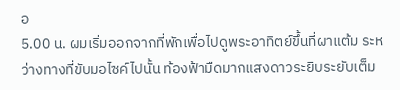อ
5.00 น. ผมเริ่มออกจากที่พักเพื่อไปดูพระอาทิตย์ขึ้นที่ผาแต้ม ระหว่างทางที่ขับมอไซค์ไปนั้น ท้องฟ้ามืดมากแสงดาวระยิบระยับเต็ม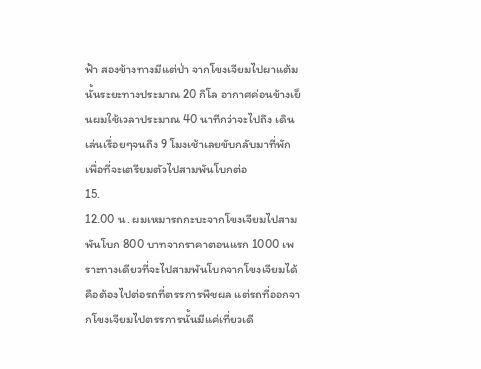ฟ้า สองข้างทางมีแต่ป่า จากโขงเจียมไปผาแต้มนั้นระยะทางประมาณ 20 กิโล อากาศค่อนข้างเย็นผมใช้เวลาประมาณ 40 นาทีกว่าจะไปถึง เดินเล่นเรื่อยๆจนถึง 9 โมงเช้าเลยขับกลับมาที่พัก เพื่อที่จะเตรียมตัวไปสามพันโบกต่อ
15.
12.00 น. ผมเหมารถกะบะจากโขงเจียมไปสามพันโบก 800 บาทจากราคาตอนแรก 1000 เพราะทางเดียวที่จะไปสามพันโบกจากโขงเจียมได้คือต้องไปต่อรถที่ตรรการพืชผล แต่รถที่ออกจากโขงเจียมไปตรรการนั้นมีแค่เที่ยวเดี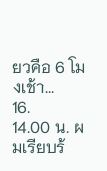ยวคือ 6 โมงเช้า...
16.
14.00 น. ผมเรียบร้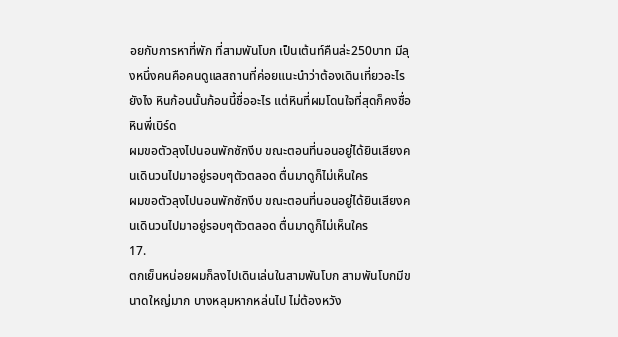อยกับการหาที่พัก ที่สามพันโบก เป็นเต้นท์คืนล่ะ250บาท มีลุงหนึ่งคนคือคนดูแลสถานที่ค่อยแนะนำว่าต้องเดินเที่ยวอะไรยังไง หินก้อนนั้นก้อนนี้ชื่ออะไร แต่หินที่ผมโดนใจที่สุดก็คงชื่อ หินพี่เบิร์ด
ผมขอตัวลุงไปนอนพักซักงีบ ขณะตอนที่นอนอยู่ได้ยินเสียงคนเดินวนไปมาอยู่รอบๆตัวตลอด ตื่นมาดูก็ไม่เห็นใคร
ผมขอตัวลุงไปนอนพักซักงีบ ขณะตอนที่นอนอยู่ได้ยินเสียงคนเดินวนไปมาอยู่รอบๆตัวตลอด ตื่นมาดูก็ไม่เห็นใคร
17.
ตกเย็นหน่อยผมก็ลงไปเดินเล่นในสามพันโบก สามพันโบกมีขนาดใหญ่มาก บางหลุมหากหล่นไป ไม่ต้องหวัง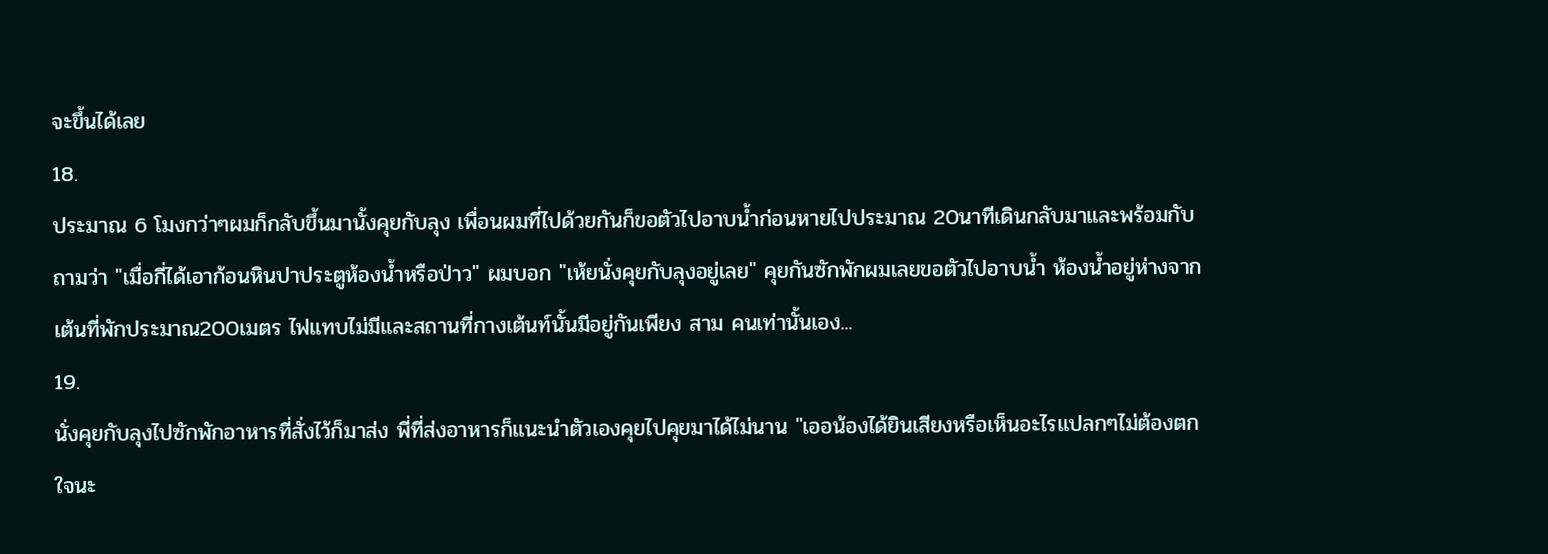จะขึ้นได้เลย
18.
ประมาณ 6 โมงกว่าๆผมก็กลับขึ้นมานั้งคุยกับลุง เพื่อนผมที่ไปด้วยกันก็ขอตัวไปอาบน้ำก่อนหายไปประมาณ 20นาทีเดินกลับมาและพร้อมกับถามว่า "เมื่อกี่ได้เอาก้อนหินปาประตูห้องน้ำหรือป่าว" ผมบอก "เห้ยนั่งคุยกับลุงอยู่เลย" คุยกันซักพักผมเลยขอตัวไปอาบน้ำ ห้องน้ำอยู่ห่างจากเต้นที่พักประมาณ200เมตร ไฟแทบไม่มีและสถานที่กางเต้นท์นั้นมีอยู่กันเพียง สาม คนเท่านั้นเอง...
19.
นั่งคุยกับลุงไปซักพักอาหารที่สั่งไว้ก็มาส่ง พี่ที่ส่งอาหารก็แนะนำตัวเองคุยไปคุยมาได้ไม่นาน "เออน้องได้ยินเสียงหรือเห็นอะไรแปลกๆไม่ต้องตกใจนะ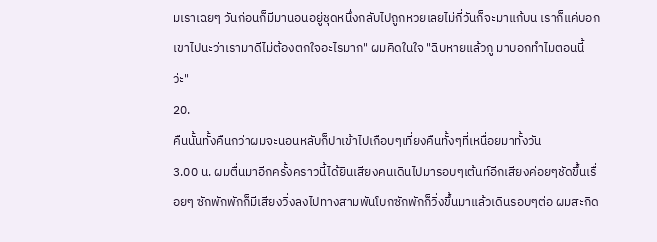มเราเฉยๆ วันก่อนก็มีมานอนอยู่ชุดหนึ่งกลับไปถูกหวยเลยไม่กี่วันก็จะมาแก้บน เราก็แค่บอกเขาไปนะว่าเรามาดีไม่ต้องตกใจอะไรมาก" ผมคิดในใจ "ฉิบหายแล้วกู มาบอกทำไมตอนนี้ว่ะ"
20.
คืนนั้นทั้งคืนกว่าผมจะนอนหลับก็ปาเข้าไปเกือบๆเที่ยงคืนทั้งๆที่เหนื่อยมาทั้งวัน
3.00 น. ผมตื่นมาอีกครั้งคราวนี้ได้ยินเสียงคนเดินไปมารอบๆเต้นท์อีกเสียงค่อยๆชัดขึ้นเรื่อยๆ ซักพักพักก็มีเสียงวิ่งลงไปทางสามพันโบกซักพักก็วิ่งขึ้นมาแล้วเดินรอบๆต่อ ผมสะกิด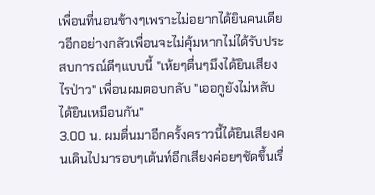เพื่อนที่นอนข้างๆเพราะไม่อยากได้ยินคนเดียวอีกอย่างกลัวเพื่อนจะไม่คุ้มหากไม่ได้รับประสบการณ์ดีๆแบบนี้ "เห้ยๆตื่นๆมึงได้ยินเสียงไรป่าว" เพื่อนผมตอบกลับ "เออกูยังไม่หลับได้ยินเหมือนกัน"
3.00 น. ผมตื่นมาอีกครั้งคราวนี้ได้ยินเสียงคนเดินไปมารอบๆเต้นท์อีกเสียงค่อยๆชัดขึ้นเรื่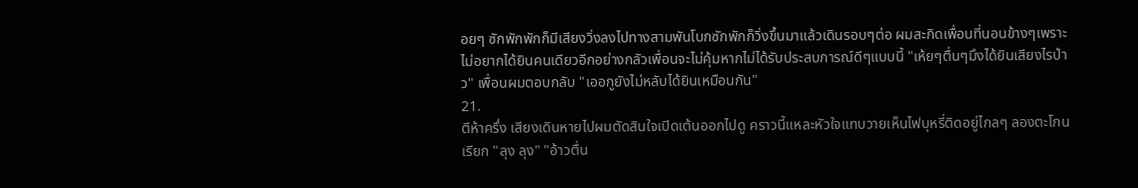อยๆ ซักพักพักก็มีเสียงวิ่งลงไปทางสามพันโบกซักพักก็วิ่งขึ้นมาแล้วเดินรอบๆต่อ ผมสะกิดเพื่อนที่นอนข้างๆเพราะไม่อยากได้ยินคนเดียวอีกอย่างกลัวเพื่อนจะไม่คุ้มหากไม่ได้รับประสบการณ์ดีๆแบบนี้ "เห้ยๆตื่นๆมึงได้ยินเสียงไรป่าว" เพื่อนผมตอบกลับ "เออกูยังไม่หลับได้ยินเหมือนกัน"
21.
ตีห้าครึ่ง เสียงเดินหายไปผมตัดสินใจเปิดเต้นออกไปดู คราวนี้แหละหัวใจแทบวายเห็นไฟบุหรี่ติดอยู่ไกลๆ ลองตะโกนเรียก "ลุง ลุง" "อ้าวตื่น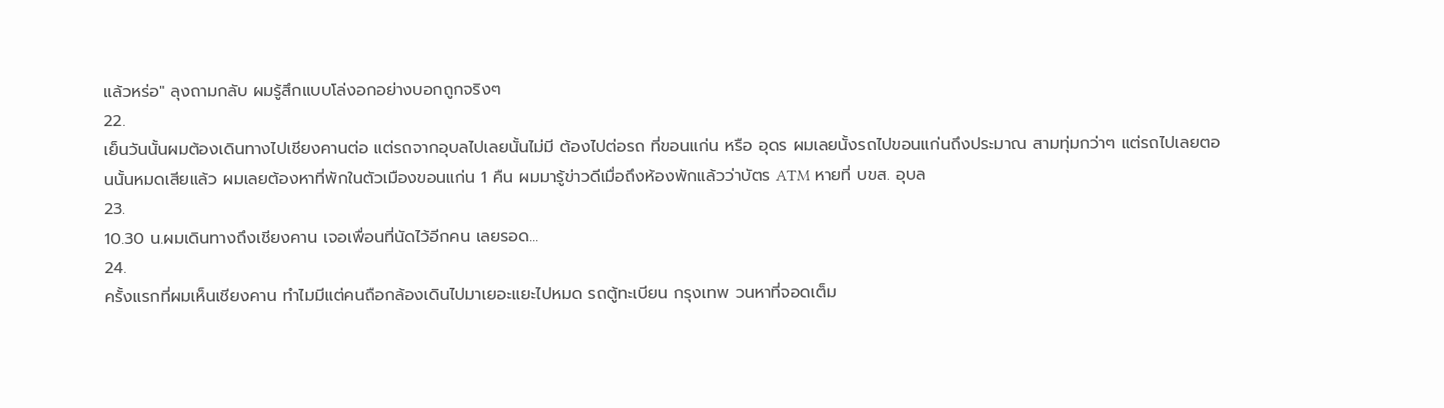แล้วหร่อ" ลุงถามกลับ ผมรู้สึกแบบโล่งอกอย่างบอกถูกจริงๆ
22.
เย็นวันนั้นผมต้องเดินทางไปเชียงคานต่อ แต่รถจากอุบลไปเลยนั้นไม่มี ต้องไปต่อรถ ที่ขอนแก่น หรือ อุดร ผมเลยนั้งรถไปขอนแก่นถึงประมาณ สามทุ่มกว่าๆ แต่รถไปเลยตอนนั้นหมดเสียแล้ว ผมเลยต้องหาที่พักในตัวเมืองขอนแก่น 1 คืน ผมมารู้ข่าวดีเมื่อถึงห้องพักแล้วว่าบัตร ATM หายที่ บขส. อุบล
23.
10.30 น.ผมเดินทางถึงเชียงคาน เจอเพื่อนที่นัดไว้อีกคน เลยรอด...
24.
ครั้งแรกที่ผมเห็นเชียงคาน ทำไมมีแต่คนถือกล้องเดินไปมาเยอะแยะไปหมด รถตู้ทะเบียน กรุงเทพ วนหาที่จอดเต็ม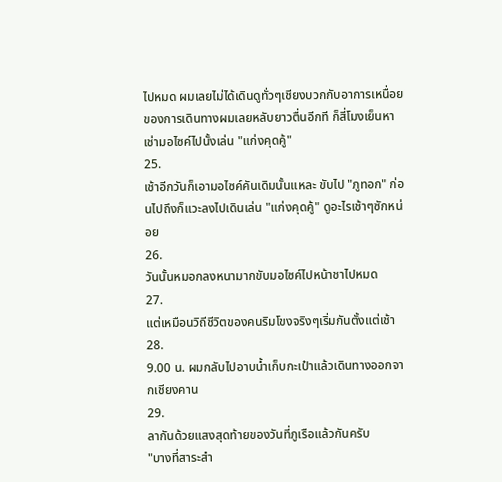ไปหมด ผมเลยไม่ได้เดินดูทั่วๆเชียงบวกกับอาการเหนื่อยของการเดินทางผมเลยหลับยาวตื่นอีกที ก็สี่โมงเย็นหาเช่ามอไซค์ไปนั้งเล่น "แก่งคุดคู้"
25.
เช้าอีกวันก็เอามอไซค์คันเดิมนั้นแหละ ขับไป "ภูทอก" ก่อนไปถึงก็แวะลงไปเดินเล่น "แก่งคุดคู้" ดูอะไรเช้าๆซักหน่อย
26.
วันนั้นหมอกลงหนามากขับมอไซค์ไปหน้าชาไปหมด
27.
แต่เหมือนวิถีชีวิตของคนริมโขงจริงๆเริ่มกันตั้งแต่เช้า
28.
9.00 น. ผมกลับไปอาบน้ำเก็บกะเป๋าแล้วเดินทางออกจากเชียงคาน
29.
ลากันด้วยแสงสุดท้ายของวันที่ภูเรือแล้วกันครับ
"บางที่สาระสำ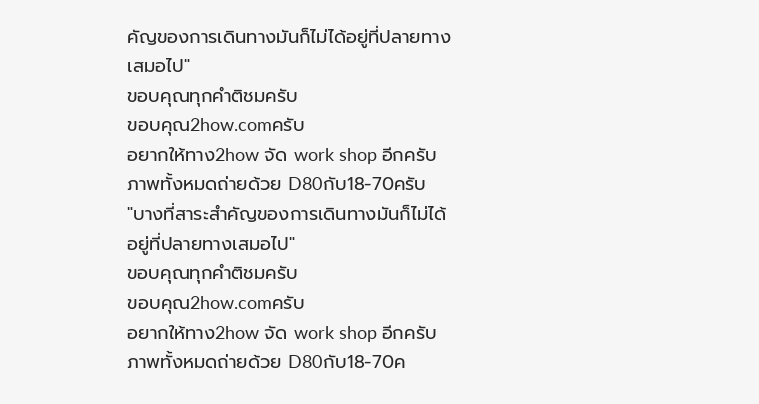คัญของการเดินทางมันก็ไม่ได้อยู่ที่ปลายทางเสมอไป"
ขอบคุณทุกคำติชมครับ
ขอบคุณ2how.comครับ
อยากให้ทาง2how จัด work shop อีกครับ
ภาพทั้งหมดถ่ายด้วย D80กับ18-70ครับ
"บางที่สาระสำคัญของการเดินทางมันก็ไม่ได้อยู่ที่ปลายทางเสมอไป"
ขอบคุณทุกคำติชมครับ
ขอบคุณ2how.comครับ
อยากให้ทาง2how จัด work shop อีกครับ
ภาพทั้งหมดถ่ายด้วย D80กับ18-70ค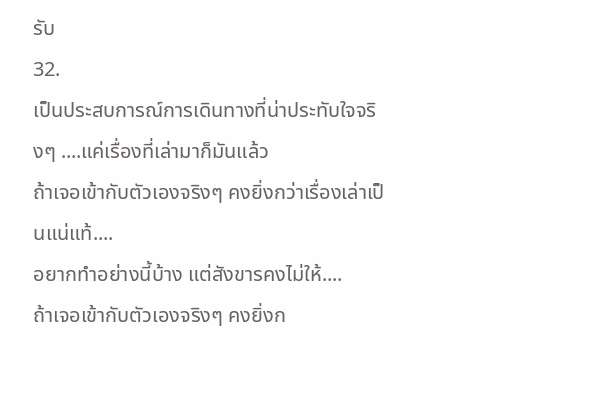รับ
32.
เป็นประสบการณ์การเดินทางที่น่าประทับใจจริงๆ ....แค่เรื่องที่เล่ามาก็มันแล้ว
ถ้าเจอเข้ากับตัวเองจริงๆ คงยิ่งกว่าเรื่องเล่าเป็นแน่แท้....
อยากทำอย่างนี้บ้าง แต่สังขารคงไม่ให้....
ถ้าเจอเข้ากับตัวเองจริงๆ คงยิ่งก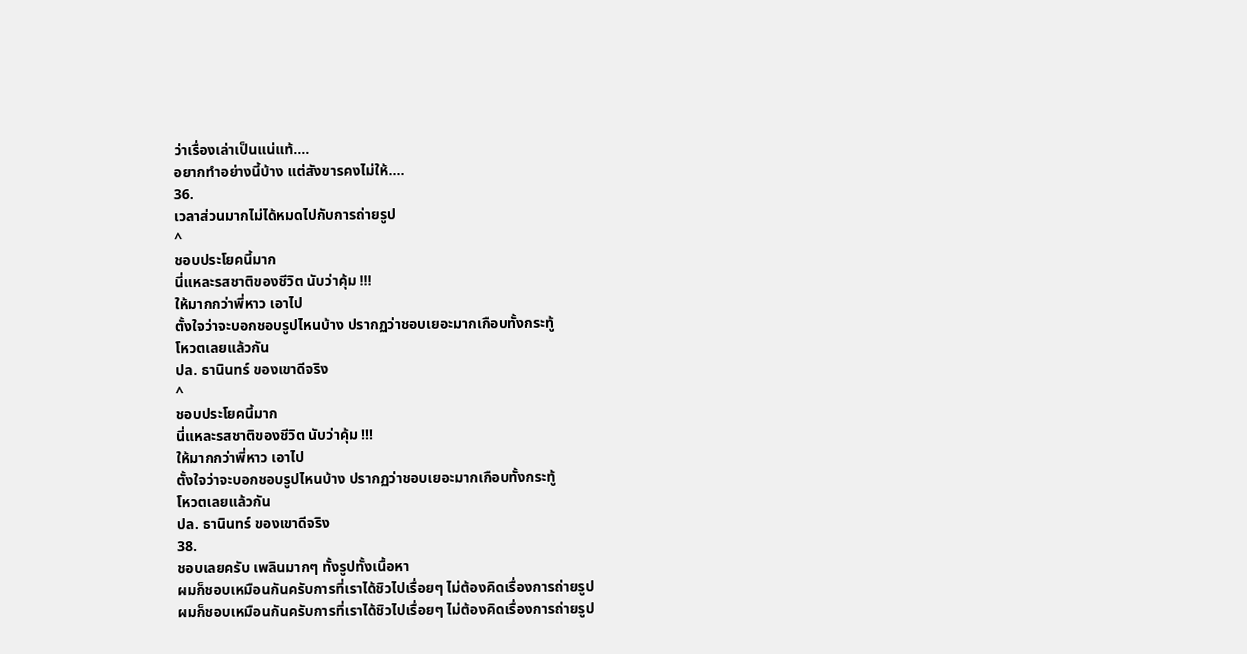ว่าเรื่องเล่าเป็นแน่แท้....
อยากทำอย่างนี้บ้าง แต่สังขารคงไม่ให้....
36.
เวลาส่วนมากไม่ได้หมดไปกับการถ่ายรูป
^
ชอบประโยคนี้มาก
นี่แหละรสชาติของชีวิต นับว่าคุ้ม !!!
ให้มากกว่าพี่หาว เอาไป
ตั้งใจว่าจะบอกชอบรูปไหนบ้าง ปรากฏว่าชอบเยอะมากเกือบทั้งกระทู้
โหวตเลยแล้วกัน
ปล. ธานินทร์ ของเขาดีจริง
^
ชอบประโยคนี้มาก
นี่แหละรสชาติของชีวิต นับว่าคุ้ม !!!
ให้มากกว่าพี่หาว เอาไป
ตั้งใจว่าจะบอกชอบรูปไหนบ้าง ปรากฏว่าชอบเยอะมากเกือบทั้งกระทู้
โหวตเลยแล้วกัน
ปล. ธานินทร์ ของเขาดีจริง
38.
ชอบเลยครับ เพลินมากๆ ทั้งรูปทั้งเนื้อหา
ผมก็ชอบเหมือนกันครับการที่เราได้ชิวไปเรื่อยๆ ไม่ต้องคิดเรื่องการถ่ายรูป
ผมก็ชอบเหมือนกันครับการที่เราได้ชิวไปเรื่อยๆ ไม่ต้องคิดเรื่องการถ่ายรูป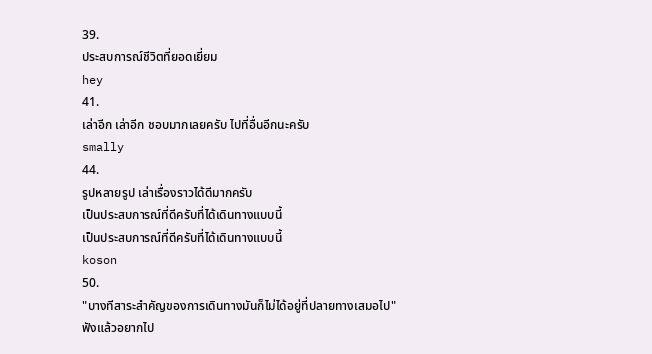39.
ประสบการณ์ชีวิตที่ยอดเยี่ยม
hey
41.
เล่าอีก เล่าอีก ชอบมากเลยครับ ไปที่อื่นอีกนะครับ
smally
44.
รูปหลายรูป เล่าเรื่องราวได้ดีมากครับ
เป็นประสบการณ์ที่ดีครับที่ได้เดินทางแบบนี้
เป็นประสบการณ์ที่ดีครับที่ได้เดินทางแบบนี้
koson
50.
"บางทีสาระสำคัญของการเดินทางมันก็ไม่ได้อยู่ที่ปลายทางเสมอไป"
ฟังแล้วอยากไป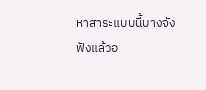หาสาระแบบนี้บางจัง
ฟังแล้วอ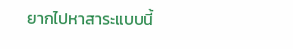ยากไปหาสาระแบบนี้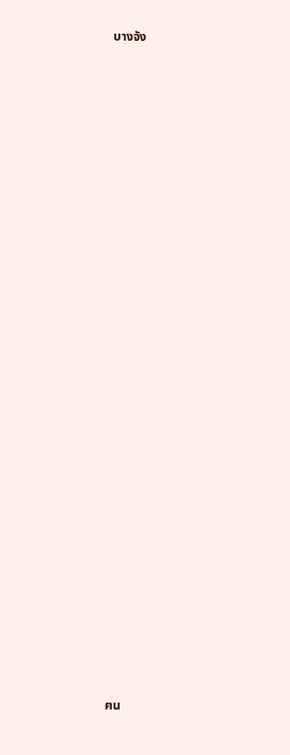บางจัง






























ฅน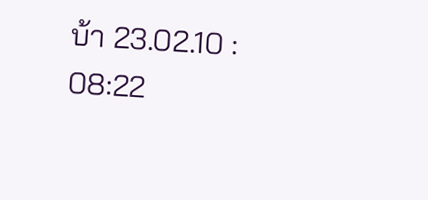บ้า 23.02.10 : 08:22